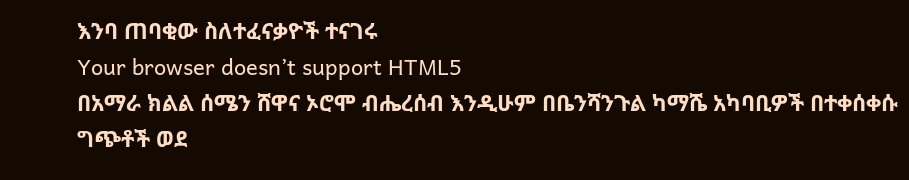እንባ ጠባቂው ስለተፈናቃዮች ተናገሩ
Your browser doesn’t support HTML5
በአማራ ክልል ሰሜን ሸዋና ኦሮሞ ብሔረሰብ እንዲሁም በቤንሻንጉል ካማሼ አካባቢዎች በተቀሰቀሱ ግጭቶች ወደ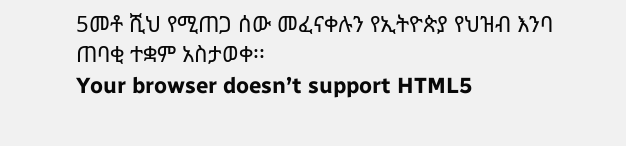5መቶ ሺህ የሚጠጋ ሰው መፈናቀሉን የኢትዮጵያ የህዝብ እንባ ጠባቂ ተቋም አስታወቀ፡፡
Your browser doesn’t support HTML5